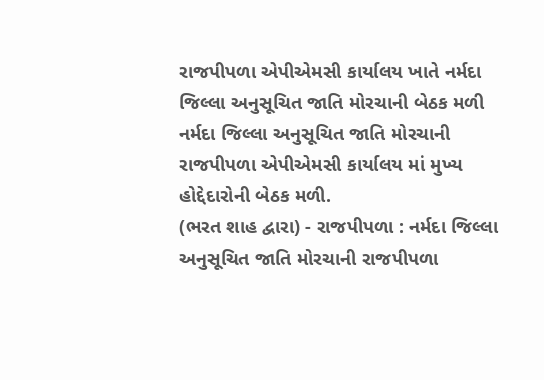રાજપીપળા એપીએમસી કાર્યાલય ખાતે નર્મદા જિલ્લા અનુસૂચિત જાતિ મોરચાની બેઠક મળી
નર્મદા જિલ્લા અનુસૂચિત જાતિ મોરચાની રાજપીપળા એપીએમસી કાર્યાલય માં મુખ્ય હોદ્દેદારોની બેઠક મળી.
(ભરત શાહ દ્વારા) - રાજપીપળા : નર્મદા જિલ્લા અનુસૂચિત જાતિ મોરચાની રાજપીપળા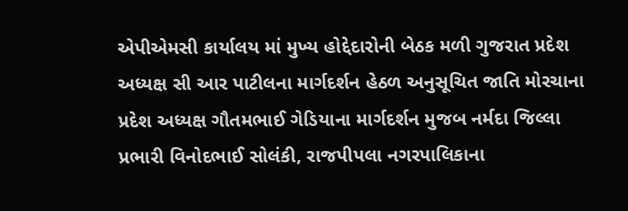એપીએમસી કાર્યાલય માં મુખ્ય હોદ્દેદારોની બેઠક મળી ગુજરાત પ્રદેશ અધ્યક્ષ સી આર પાટીલના માર્ગદર્શન હેઠળ અનુસૂચિત જાતિ મોરચાના પ્રદેશ અધ્યક્ષ ગૌતમભાઈ ગેડિયાના માર્ગદર્શન મુજબ નર્મદા જિલ્લા પ્રભારી વિનોદભાઈ સોલંકી, રાજપીપલા નગરપાલિકાના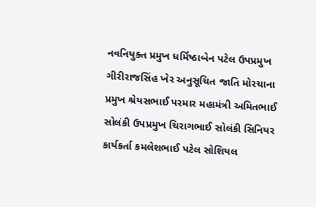નવનિયુક્ત પ્રમુખ ધર્મિષ્ઠાબેન પટેલ ઉપપ્રમુખ ગીરીરાજસિંહ ખેર અનુસૂચિત જાતિ મોરચાના પ્રમુખ શ્રેયસભાઈ પરમાર મહામંત્રી અમિતભાઈ સોલંકી ઉપપ્રમુખ ચિરાગભાઈ સોલંકી સિનિયર કાર્યકર્તા કમલેશભાઈ પટેલ સોશિયલ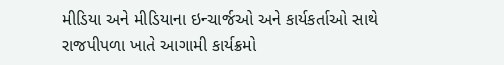મીડિયા અને મીડિયાના ઇન્ચાર્જઓ અને કાર્યકર્તાઓ સાથે રાજપીપળા ખાતે આગામી કાર્યક્રમો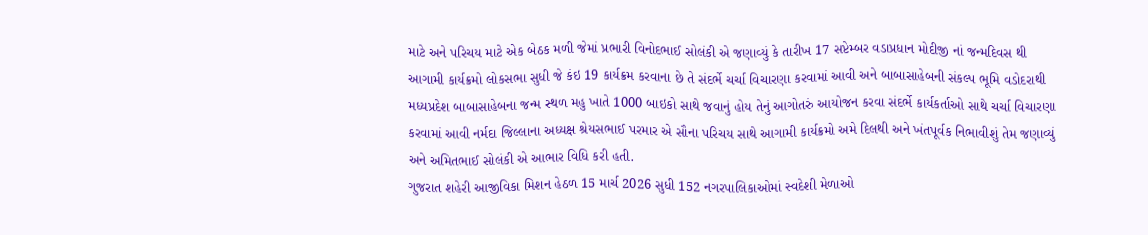માટે અને પરિચય માટે એક બેઠક મળી જેમાં પ્રભારી વિનોદભાઈ સોલંકી એ જણાવ્યું કે તારીખ 17 સપ્ટેમ્બર વડાપ્રધાન મોદીજી નાં જન્મદિવસ થી આગામી કાર્યક્રમો લોકસભા સુધી જે કંઇ 19 કાર્યક્રમ કરવાના છે તે સંદર્ભે ચર્ચા વિચારણા કરવામાં આવી અને બાબાસાહેબની સંકલ્પ ભૂમિ વડોદરાથી મધ્યપ્રદેશ બાબાસાહેબના જન્મ સ્થળ મહુ ખાતે 1000 બાઇકો સાથે જવાનું હોય તેનું આગોતરું આયોજન કરવા સંદર્ભે કાર્યકર્તાઓ સાથે ચર્ચા વિચારણા કરવામાં આવી નર્મદા જિલ્લાના અધ્યક્ષ શ્રેયસભાઈ પરમાર એ સૌના પરિચય સાથે આગામી કાર્યક્રમો અમે દિલથી અને ખંતપૂર્વક નિભાવીશું તેમ જણાવ્યું અને અમિતભાઈ સોલંકી એ આભાર વિધિ કરી હતી.
ગુજરાત શહેરી આજીવિકા મિશન હેઠળ 15 માર્ચ 2026 સુધી 152 નગરપાલિકાઓમાં સ્વદેશી મેળાઓ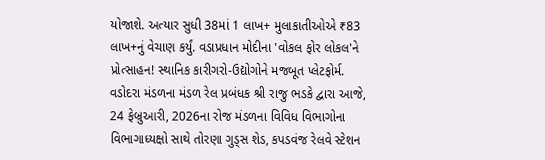યોજાશે. અત્યાર સુધી 38માં 1 લાખ+ મુલાકાતીઓએ ₹83 લાખ+નું વેચાણ કર્યું. વડાપ્રધાન મોદીના 'વોકલ ફોર લોકલ'ને પ્રોત્સાહન! સ્થાનિક કારીગરો-ઉદ્યોગોને મજબૂત પ્લેટફોર્મ.
વડોદરા મંડળના મંડળ રેલ પ્રબંધક શ્રી રાજુ ભડકે દ્વારા આજે, 24 ફેબ્રુઆરી, 2026ના રોજ મંડળના વિવિધ વિભાગોના વિભાગાધ્યક્ષો સાથે તોરણા ગુડ્સ શેડ, કપડવંજ રેલવે સ્ટેશન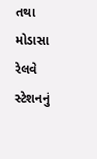તથા મોડાસા રેલવે સ્ટેશનનું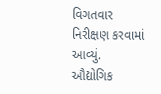વિગતવાર નિરીક્ષણ કરવામાં આવ્યું.
ઔદ્યોગિક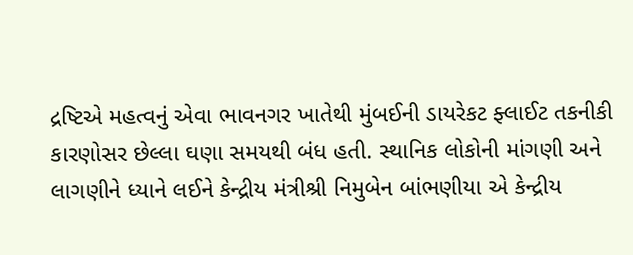દ્રષ્ટિએ મહત્વનું એવા ભાવનગર ખાતેથી મુંબઈની ડાયરેકટ ફ્લાઈટ તકનીકી કારણોસર છેલ્લા ઘણા સમયથી બંધ હતી. સ્થાનિક લોકોની માંગણી અને લાગણીને ધ્યાને લઈને કેન્દ્રીય મંત્રીશ્રી નિમુબેન બાંભણીયા એ કેન્દ્રીય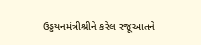ઉડ્ડયનમંત્રીશ્રીને કરેલ રજૂઆતને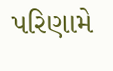પરિણામે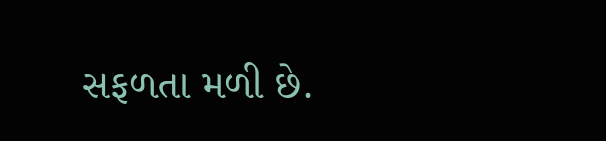સફળતા મળી છે.